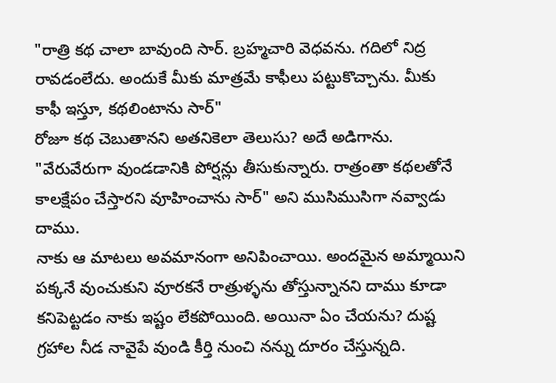"రాత్రి కథ చాలా బావుంది సార్. బ్రహ్మచారి వెధవను. గదిలో నిద్ర రావడంలేదు. అందుకే మీకు మాత్రమే కాఫీలు పట్టుకొచ్చాను. మీకు కాఫీ ఇస్తూ, కథలింటాను సార్"
రోజూ కథ చెబుతానని అతనికెలా తెలుసు? అదే అడిగాను.
"వేరువేరుగా వుండడానికి పోర్షన్లు తీసుకున్నారు. రాత్రంతా కథలతోనే కాలక్షేపం చేస్తారని వూహించాను సార్" అని ముసిముసిగా నవ్వాడు దాము.
నాకు ఆ మాటలు అవమానంగా అనిపించాయి. అందమైన అమ్మాయిని పక్కనే వుంచుకుని వూరకనే రాత్రుళ్ళను తోస్తున్నానని దాము కూడా కనిపెట్టడం నాకు ఇష్టం లేకపోయింది. అయినా ఏం చేయను? దుష్ట గ్రహాల నీడ నావైపే వుండి కీర్తి నుంచి నన్ను దూరం చేస్తున్నది.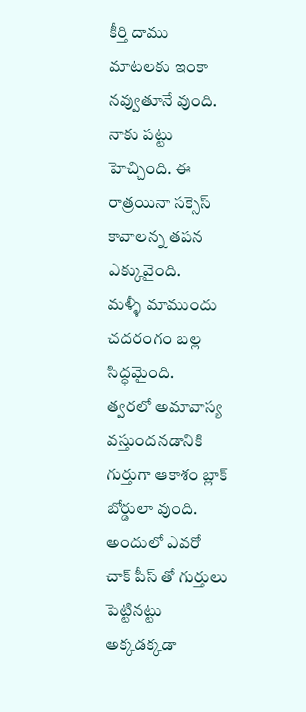కీర్తి దాము మాటలకు ఇంకా నవ్వుతూనే వుంది.
నాకు పట్టు హెచ్చింది. ఈ రాత్రయినా సక్సెస్ కావాలన్న తపన ఎక్కువైంది.
మళ్ళీ మాముందు చదరంగం బల్ల సిద్ధమైంది.
త్వరలో అమావాస్య వస్తుందనడానికి గుర్తుగా ఆకాశం బ్లాక్ బోర్డులా వుంది. అందులో ఎవరో చాక్ పీస్ తో గుర్తులు పెట్టినట్టు అక్కడక్కడా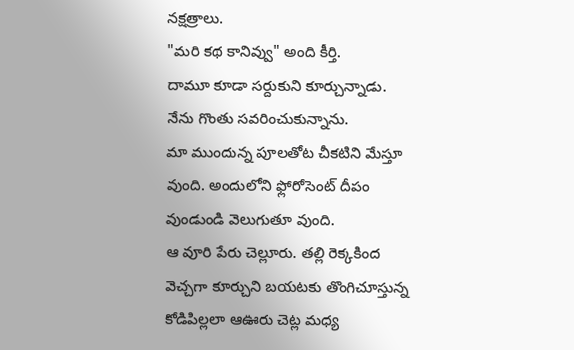నక్షత్రాలు.
"మరి కథ కానివ్వు" అంది కీర్తి.
దామూ కూడా సర్దుకుని కూర్చున్నాడు.
నేను గొంతు సవరించుకున్నాను.
మా ముందున్న పూలతోట చీకటిని మేస్తూ వుంది. అందులోని ఫ్లోరోసెంట్ దీపం వుండుండి వెలుగుతూ వుంది.
ఆ వూరి పేరు చెల్లూరు. తల్లి రెక్కకింద వెచ్చగా కూర్చుని బయటకు తొంగిచూస్తున్న కోడిపిల్లలా ఆఊరు చెట్ల మధ్య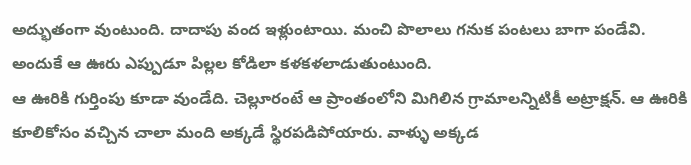అద్భుతంగా వుంటుంది. దాదాపు వంద ఇళ్లుంటాయి. మంచి పొలాలు గనుక పంటలు బాగా పండేవి. అందుకే ఆ ఊరు ఎప్పుడూ పిల్లల కోడిలా కళకళలాడుతుంటుంది.
ఆ ఊరికి గుర్తింపు కూడా వుండేది. చెల్లూరంటే ఆ ప్రాంతంలోని మిగిలిన గ్రామాలన్నిటికీ అట్రాక్షన్. ఆ ఊరికి కూలికోసం వచ్చిన చాలా మంది అక్కడే స్థిరపడిపోయారు. వాళ్ళు అక్కడ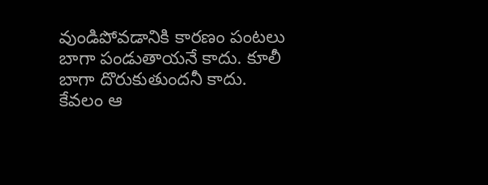వుండిపోవడానికి కారణం పంటలు బాగా పండుతాయనే కాదు. కూలీ బాగా దొరుకుతుందనీ కాదు. కేవలం ఆ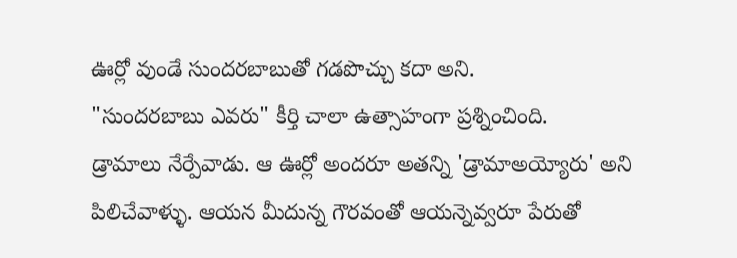ఊర్లో వుండే సుందరబాబుతో గడపొచ్చు కదా అని.
"సుందరబాబు ఎవరు" కీర్తి చాలా ఉత్సాహంగా ప్రశ్నించింది.
డ్రామాలు నేర్పేవాడు. ఆ ఊర్లో అందరూ అతన్ని 'డ్రామాఅయ్యోరు' అని పిలిచేవాళ్ళు. ఆయన మీదున్న గౌరవంతో ఆయన్నెవ్వరూ పేరుతో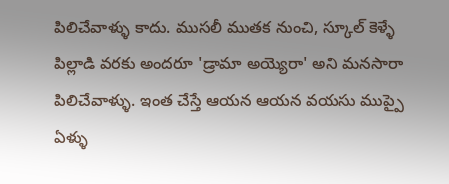పిలిచేవాళ్ళు కాదు. ముసలీ ముతక నుంచి, స్కూల్ కెళ్ళే పిల్లాడి వరకు అందరూ 'డ్రామా అయ్యెరా' అని మనసారా పిలిచేవాళ్ళు. ఇంత చేస్తే ఆయన ఆయన వయసు ముప్పై ఏళ్ళు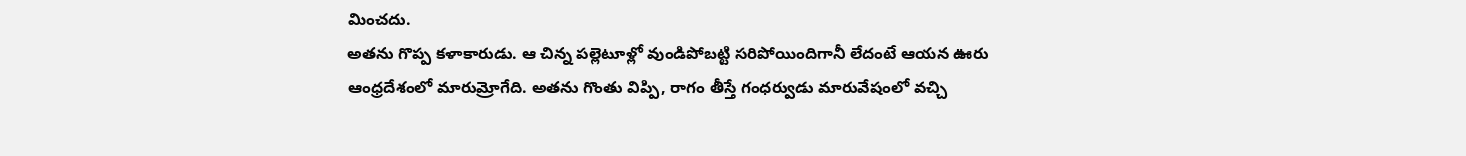మించదు.
అతను గొప్ప కళాకారుడు. ఆ చిన్న పల్లెటూళ్లో వుండిపోబట్టి సరిపోయిందిగానీ లేదంటే ఆయన ఊరు ఆంధ్రదేశంలో మారుమ్రోగేది. అతను గొంతు విప్పి, రాగం తీస్తే గంధర్వుడు మారువేషంలో వచ్చి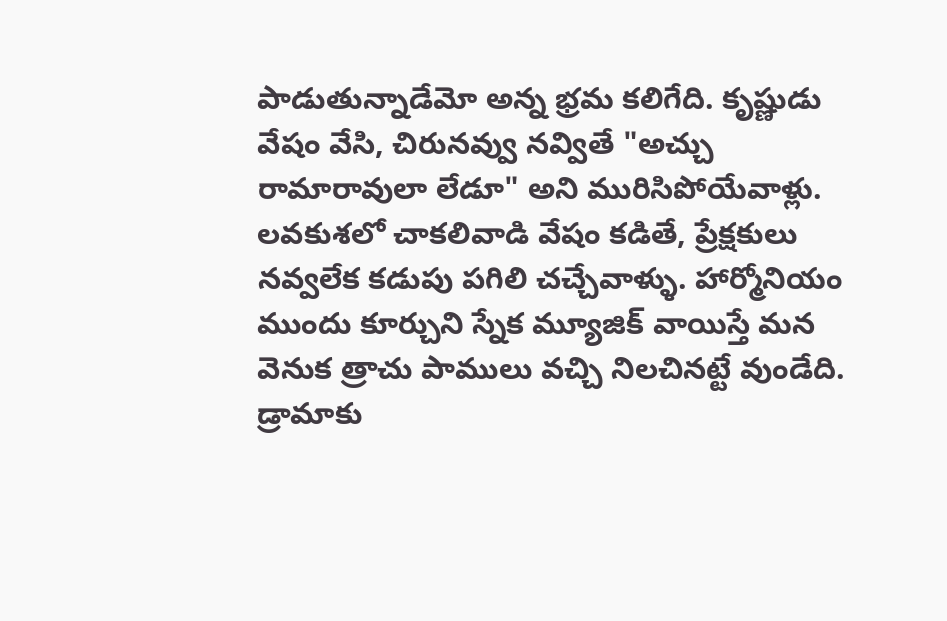పాడుతున్నాడేమో అన్న భ్రమ కలిగేది. కృష్ణుడు వేషం వేసి, చిరునవ్వు నవ్వితే "అచ్చు రామారావులా లేడూ" అని మురిసిపోయేవాళ్లు. లవకుశలో చాకలివాడి వేషం కడితే, ప్రేక్షకులు నవ్వలేక కడుపు పగిలి చచ్చేవాళ్ళు. హార్మోనియం ముందు కూర్చుని స్నేక మ్యూజిక్ వాయిస్తే మన వెనుక త్రాచు పాములు వచ్చి నిలచినట్టే వుండేది.
డ్రామాకు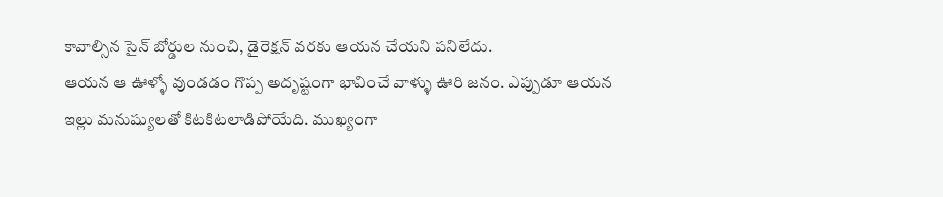కావాల్సిన సైన్ బోర్డుల నుంచి, డైరెక్షన్ వరకు ఆయన చేయని పనిలేదు.
ఆయన ఆ ఊళ్ళో వుండడం గొప్ప అదృష్టంగా భావించే వాళ్ళు ఊరి జనం. ఎప్పుడూ ఆయన ఇల్లు మనుష్యులతో కిటకిటలాడిపోయేది. ముఖ్యంగా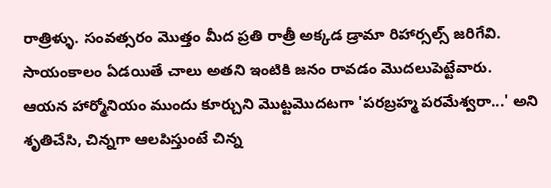రాత్రిళ్ళు. సంవత్సరం మొత్తం మీద ప్రతి రాత్రీ అక్కడ డ్రామా రిహార్సల్స్ జరిగేవి.
సాయంకాలం ఏడయితే చాలు అతని ఇంటికి జనం రావడం మొదలుపెట్టేవారు.
ఆయన హార్మోనియం ముందు కూర్చుని మొట్టమొదటగా 'పరబ్రహ్మ పరమేశ్వరా...' అని శృతిచేసి, చిన్నగా ఆలపిస్తుంటే చిన్న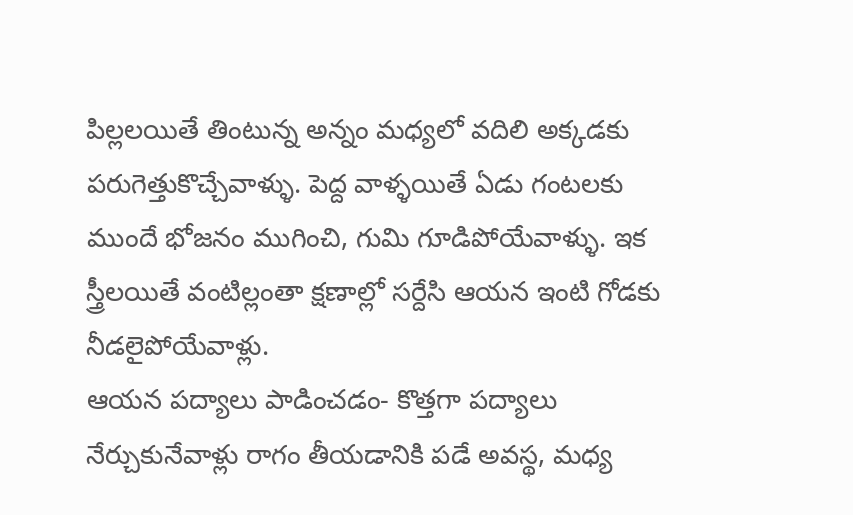పిల్లలయితే తింటున్న అన్నం మధ్యలో వదిలి అక్కడకు పరుగెత్తుకొచ్చేవాళ్ళు. పెద్ద వాళ్ళయితే ఏడు గంటలకు ముందే భోజనం ముగించి, గుమి గూడిపోయేవాళ్ళు. ఇక స్త్రీలయితే వంటిల్లంతా క్షణాల్లో సర్దేసి ఆయన ఇంటి గోడకు నీడలైపోయేవాళ్లు.
ఆయన పద్యాలు పాడించడం- కొత్తగా పద్యాలు నేర్చుకునేవాళ్లు రాగం తీయడానికి పడే అవస్థ, మధ్య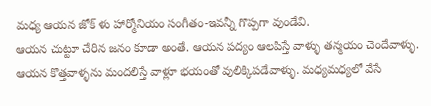మధ్య ఆయన జోక్ ళు హార్మోనియం సంగీతం-ఇవన్నీ గొప్పగా వుండేవి.
ఆయన చుట్టూ చేరిన జనం కూడా అంతే. ఆయన పద్యం ఆలపిస్తే వాళ్ళు తన్మయం చెందేవాళ్ళు. ఆయన కొత్తవాళ్ళను మందలిస్తే వాళ్లూ భయంతో వులిక్కిపడేవాళ్ళు. మధ్యమధ్యలో వేసే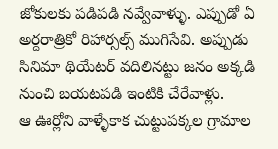జోకులకు పడిపడి నవ్వేవాళ్ళు. ఎప్పుడో ఏ అర్దరాత్రికో రిహార్సల్స్ ముగిసేవి. అప్పుడు సినిమా థియేటర్ వదిలినట్టు జనం అక్కడి నుంచి బయటపడి ఇంటికి చేరేవాళ్లు.
ఆ ఊర్లోని వాళ్ళేకాక చుట్టుపక్కల గ్రామాల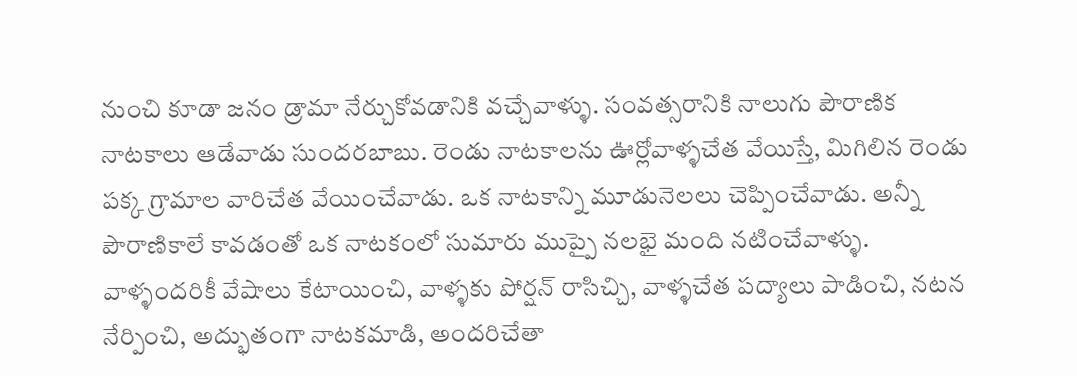నుంచి కూడా జనం డ్రామా నేర్చుకోవడానికి వచ్చేవాళ్ళు. సంవత్సరానికి నాలుగు పౌరాణిక నాటకాలు ఆడేవాడు సుందరబాబు. రెండు నాటకాలను ఊర్లోవాళ్ళచేత వేయిస్తే, మిగిలిన రెండు పక్క గ్రామాల వారిచేత వేయించేవాడు. ఒక నాటకాన్ని మూడునెలలు చెప్పించేవాడు. అన్నీ పౌరాణికాలే కావడంతో ఒక నాటకంలో సుమారు ముప్పై నలభై మంది నటించేవాళ్ళు. వాళ్ళందరికీ వేషాలు కేటాయించి, వాళ్ళకు పోర్షన్ రాసిచ్చి, వాళ్ళచేత పద్యాలు పాడించి, నటన నేర్పించి, అద్భుతంగా నాటకమాడి, అందరిచేతా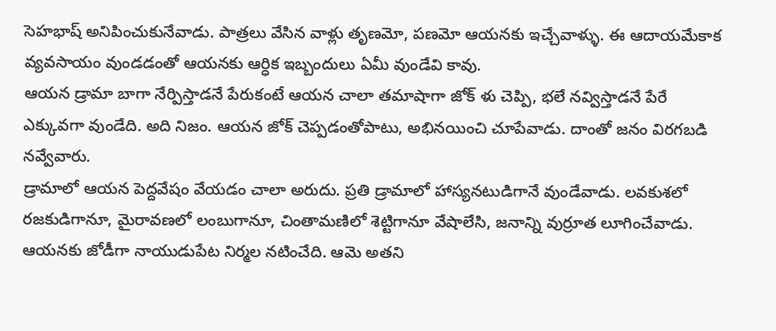సెహభాష్ అనిపించుకునేవాడు. పాత్రలు వేసిన వాళ్లు తృణమో, పణమో ఆయనకు ఇచ్చేవాళ్ళు. ఈ ఆదాయమేకాక వ్యవసాయం వుండడంతో ఆయనకు ఆర్ధిక ఇబ్బందులు ఏమీ వుండేవి కావు.
ఆయన డ్రామా బాగా నేర్పిస్తాడనే పేరుకంటే ఆయన చాలా తమాషాగా జోక్ ళు చెప్పి, భలే నవ్విస్తాడనే పేరే ఎక్కువగా వుండేది. అది నిజం. ఆయన జోక్ చెప్పడంతోపాటు, అభినయించి చూపేవాడు. దాంతో జనం విరగబడి నవ్వేవారు.
డ్రామాలో ఆయన పెద్దవేషం వేయడం చాలా అరుదు. ప్రతి డ్రామాలో హాస్యనటుడిగానే వుండేవాడు. లవకుశలో రజకుడిగానూ, మైరావణలో లంబుగానూ, చింతామణిలో శెట్టిగానూ వేషాలేసి, జనాన్ని వుర్రూత లూగించేవాడు.
ఆయనకు జోడీగా నాయుడుపేట నిర్మల నటించేది. ఆమె అతని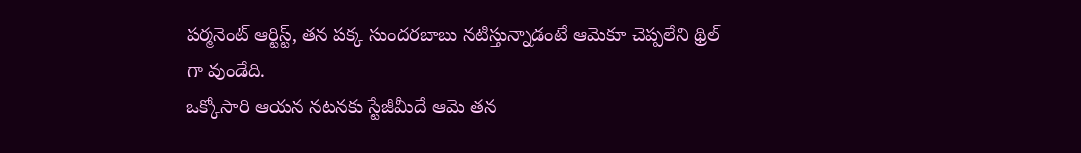పర్మనెంట్ ఆర్టిస్ట్, తన పక్క సుందరబాబు నటిస్తున్నాడంటే ఆమెకూ చెప్పలేని థ్రిల్ గా వుండేది.
ఒక్కోసారి ఆయన నటనకు స్టేజీమీదే ఆమె తన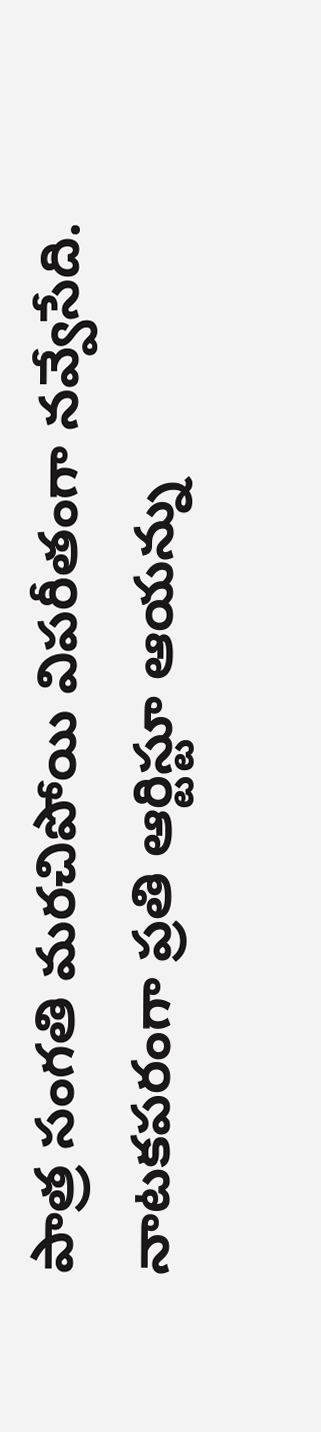పాత్ర సంగతి మరచిపోయి విపరీతంగా నవ్వేసేది. నాటకపరంగా ప్రతి ఆర్టిస్టూ ఆయన్ను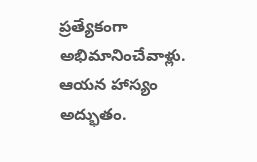ప్రత్యేకంగా అభిమానించేవాళ్లు.
ఆయన హాస్యం అద్భుతం.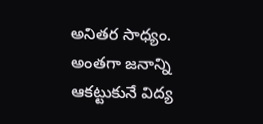అనితర సాధ్యం. అంతగా జనాన్ని ఆకట్టుకునే విద్య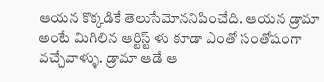ఆయన కొక్కడికే తెలుసేమోననిపించేది. ఆయన డ్రామా అంటే మిగిలిన ఆర్టిస్ట్ ళు కూడా ఎంతో సంతోషంగా వచ్చేవాళ్ళు. డ్రామా ఆడే ఆ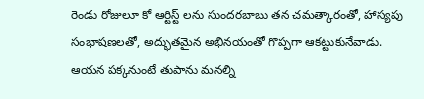రెండు రోజులూ కో ఆర్టిస్ట్ లను సుందరబాబు తన చమత్కారంతో, హాస్యపు సంభాషణలతో, అద్భుతమైన అభినయంతో గొప్పగా ఆకట్టుకునేవాడు. ఆయన పక్కనుంటే తుపాను మనల్ని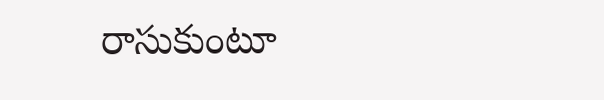రాసుకుంటూ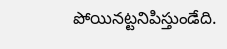పోయినట్టనిపిస్తుండేది.